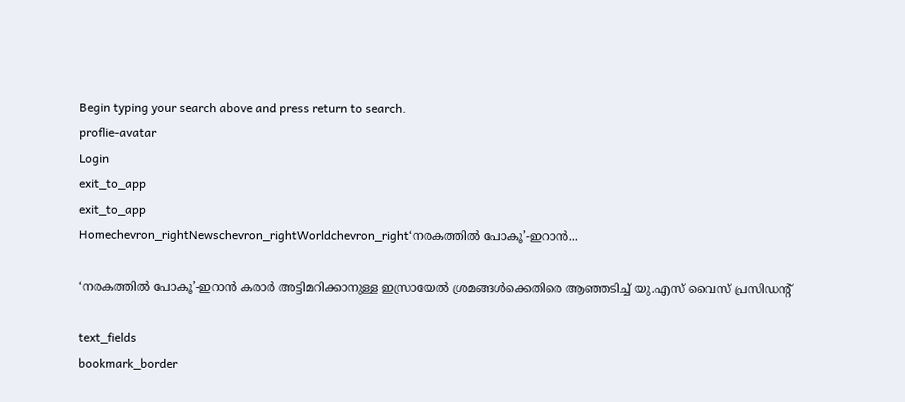Begin typing your search above and press return to search.
proflie-avatar
Login
exit_to_app
exit_to_app
Homechevron_rightNewschevron_rightWorldchevron_right‘നരകത്തിൽ പോകൂ’-ഇറാൻ...

‘നരകത്തിൽ പോകൂ’-ഇറാൻ കരാർ അട്ടിമറിക്കാനുള്ള ഇസ്രായേൽ ശ്രമങ്ങൾക്കെതിരെ ആഞ്ഞടിച്ച് യു.എസ് വൈസ് പ്രസിഡന്റ്

text_fields
bookmark_border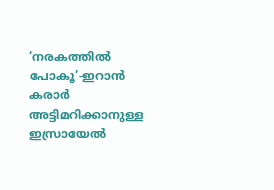‘നരകത്തിൽ പോകൂ’-ഇറാൻ കരാർ അട്ടിമറിക്കാനുള്ള ഇസ്രായേൽ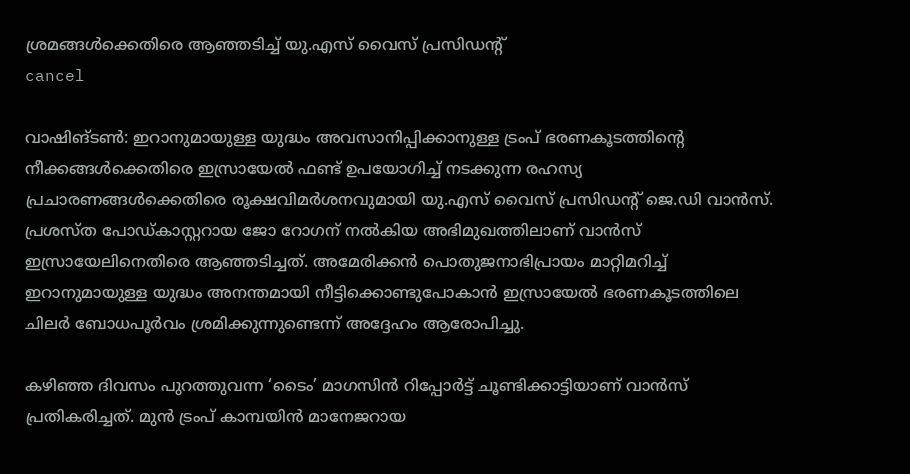ശ്രമങ്ങൾക്കെതിരെ ആഞ്ഞടിച്ച് യു.എസ് വൈസ് പ്രസിഡന്റ്
cancel

വാഷിങ്ടൺ: ഇറാനുമായുള്ള യുദ്ധം അവസാനിപ്പിക്കാനുള്ള ട്രംപ് ഭരണകൂടത്തിന്റെ നീക്കങ്ങൾക്കെതിരെ ഇസ്രായേൽ ഫണ്ട് ഉപയോഗിച്ച് നടക്കുന്ന രഹസ്യ പ്രചാരണങ്ങൾക്കെതിരെ രൂക്ഷവിമർശനവുമായി യു.എസ് വൈസ് പ്രസിഡന്റ് ജെ.ഡി വാൻസ്. പ്രശസ്ത പോഡ്‌കാസ്റ്ററായ ജോ റോഗന് നൽകിയ അഭിമുഖത്തിലാണ് വാൻസ് ഇസ്രായേലിനെതിരെ ആഞ്ഞടിച്ചത്. അമേരിക്കൻ പൊതുജനാഭിപ്രായം മാറ്റിമറിച്ച് ഇറാനുമായുള്ള യുദ്ധം അനന്തമായി നീട്ടിക്കൊണ്ടുപോകാൻ ഇസ്രായേൽ ഭരണകൂടത്തിലെ ചിലർ ബോധപൂർവം ശ്രമിക്കുന്നുണ്ടെന്ന് അദ്ദേഹം ആരോപിച്ചു.

കഴിഞ്ഞ ദിവസം പുറത്തുവന്ന ‘ടൈം’ മാഗസിൻ റിപ്പോർട്ട് ചൂണ്ടിക്കാട്ടിയാണ് വാൻസ് പ്രതികരിച്ചത്. മുൻ ട്രംപ് കാമ്പയിൻ മാനേജറായ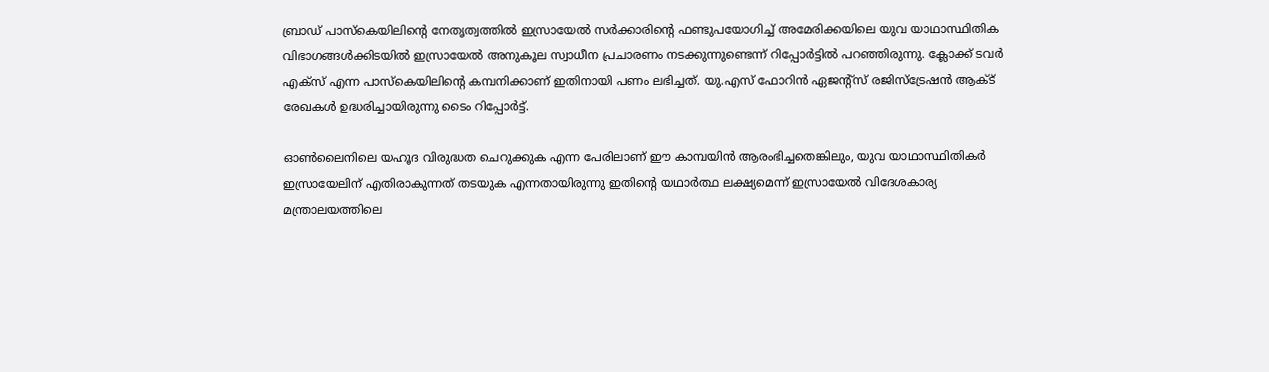ബ്രാഡ് പാസ്‌കെയിലിന്റെ നേതൃത്വത്തിൽ ഇസ്രായേൽ സർക്കാരിന്റെ ഫണ്ടുപയോഗിച്ച് അമേരിക്കയിലെ യുവ യാഥാസ്ഥിതിക വിഭാഗങ്ങൾക്കിടയിൽ ഇസ്രായേൽ അനുകൂല സ്വാധീന പ്രചാരണം നടക്കുന്നുണ്ടെന്ന് റിപ്പോർട്ടിൽ പറഞ്ഞിരുന്നു. ക്ലോക്ക് ടവർ എക്സ് എന്ന പാസ്‌കെയിലിന്റെ കമ്പനിക്കാണ് ഇതിനായി പണം ലഭിച്ചത്. യു.എസ് ഫോറിൻ ഏജന്റ്സ് രജിസ്ട്രേഷൻ ആക്ട് രേഖകൾ ഉദ്ധരിച്ചായിരുന്നു ടൈം റിപ്പോർട്ട്.

ഓൺലൈനിലെ യഹൂദ വിരുദ്ധത ചെറുക്കുക എന്ന പേരിലാണ് ഈ കാമ്പയിൻ ആരംഭിച്ചതെങ്കിലും, യുവ യാഥാസ്ഥിതികർ ഇസ്രായേലിന് എതിരാകുന്നത് തടയുക എന്നതായിരുന്നു ഇതിന്റെ യഥാർത്ഥ ലക്ഷ്യമെന്ന് ഇസ്രായേൽ വിദേശകാര്യ മന്ത്രാലയത്തിലെ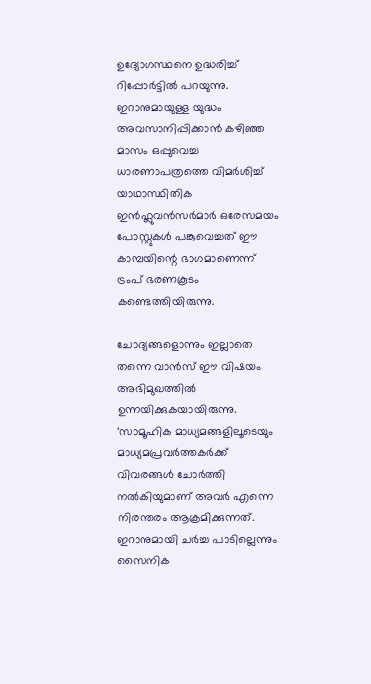ഉദ്യോഗസ്ഥനെ ഉദ്ധരിച്ച് റിപ്പോർട്ടിൽ പറയുന്നു. ഇറാനുമായുള്ള യുദ്ധം അവസാനിപ്പിക്കാൻ കഴിഞ്ഞ മാസം ഒപ്പുവെച്ച ധാരണാപത്രത്തെ വിമർശിച്ച് യാഥാസ്ഥിതിക ഇൻഫ്ലുവൻസർമാർ ഒരേസമയം പോസ്റ്റുകൾ പങ്കുവെച്ചത് ഈ കാമ്പയിന്റെ ഭാഗമാണെന്ന് ട്രംപ് ഭരണകൂടം കണ്ടെത്തിയിരുന്നു.

ചോദ്യങ്ങളൊന്നും ഇല്ലാതെ തന്നെ വാൻസ് ഈ വിഷയം അഭിമുഖത്തിൽ ഉന്നയിക്കുകയായിരുന്നു. ‘സാമൂഹിക മാധ്യമങ്ങളിലൂടെയും മാധ്യമപ്രവർത്തകർക്ക് വിവരങ്ങൾ ചോർത്തി നൽകിയുമാണ് അവർ എന്നെ നിരന്തരം ആക്രമിക്കുന്നത്. ഇറാനുമായി ചർച്ച പാടില്ലെന്നും സൈനിക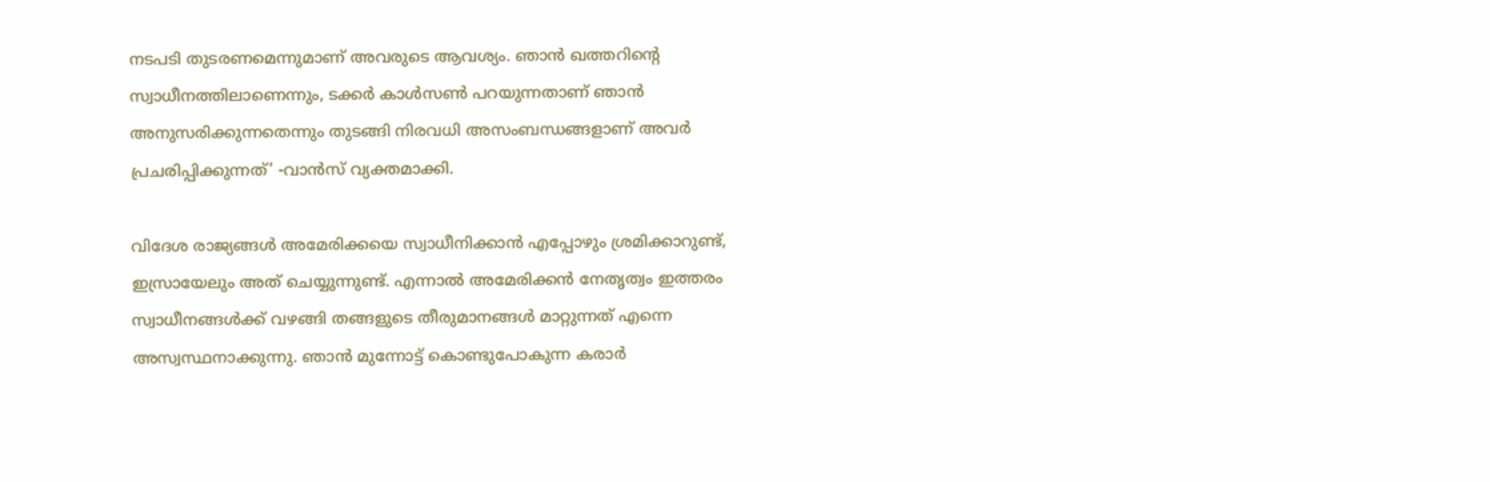നടപടി തുടരണമെന്നുമാണ് അവരുടെ ആവശ്യം. ഞാൻ ഖത്തറിന്റെ സ്വാധീനത്തിലാണെന്നും, ടക്കർ കാൾസൺ പറയുന്നതാണ് ഞാൻ അനുസരിക്കുന്നതെന്നും തുടങ്ങി നിരവധി അസംബന്ധങ്ങളാണ് അവർ പ്രചരിപ്പിക്കുന്നത്’ -വാൻസ് വ്യക്തമാക്കി.

വിദേശ രാജ്യങ്ങൾ അമേരിക്കയെ സ്വാധീനിക്കാൻ എപ്പോഴും ശ്രമിക്കാറുണ്ട്, ഇസ്രായേലും അത് ചെയ്യുന്നുണ്ട്. എന്നാൽ അമേരിക്കൻ നേതൃത്വം ഇത്തരം സ്വാധീനങ്ങൾക്ക് വഴങ്ങി തങ്ങളുടെ തീരുമാനങ്ങൾ മാറ്റുന്നത് എന്നെ അസ്വസ്ഥനാക്കുന്നു. ഞാൻ മുന്നോട്ട് കൊണ്ടുപോകുന്ന കരാർ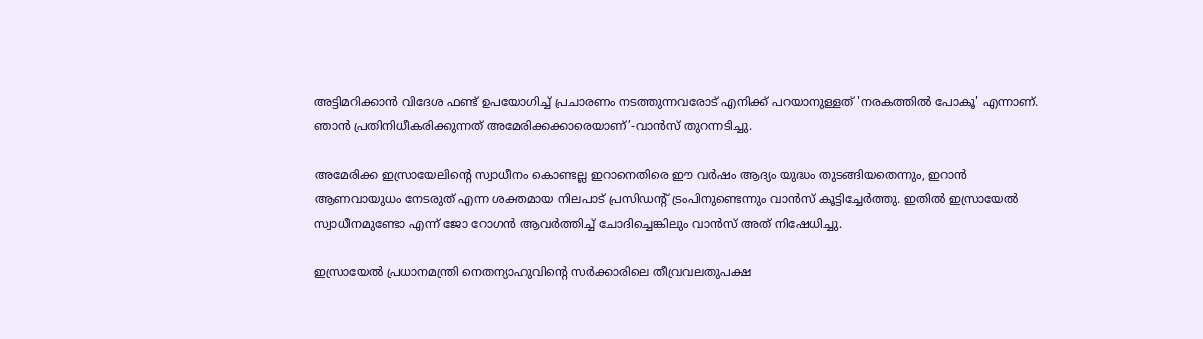അട്ടിമറിക്കാൻ വിദേശ ഫണ്ട് ഉപയോഗിച്ച് പ്രചാരണം നടത്തുന്നവരോട് എനിക്ക് പറയാനുള്ളത് 'നരകത്തിൽ പോകൂ' എന്നാണ്. ഞാൻ പ്രതിനിധീകരിക്കുന്നത് അമേരിക്കക്കാരെയാണ്’-വാൻസ് തുറന്നടിച്ചു.

അമേരിക്ക ഇസ്രായേലിന്റെ സ്വാധീനം കൊണ്ടല്ല ഇറാനെതിരെ ഈ വർഷം ആദ്യം യുദ്ധം തുടങ്ങിയതെന്നും, ഇറാൻ ആണവായുധം നേടരുത് എന്ന ശക്തമായ നിലപാട് പ്രസിഡന്റ് ട്രംപിനുണ്ടെന്നും വാൻസ് കൂട്ടിച്ചേർത്തു. ഇതിൽ ഇസ്രായേൽ സ്വാധീനമുണ്ടോ എന്ന് ജോ റോഗൻ ആവർത്തിച്ച് ചോദിച്ചെങ്കിലും വാൻസ് അത് നിഷേധിച്ചു.

ഇസ്രായേൽ പ്രധാനമന്ത്രി നെതന്യാഹുവിന്റെ സർക്കാരിലെ തീവ്രവലതുപക്ഷ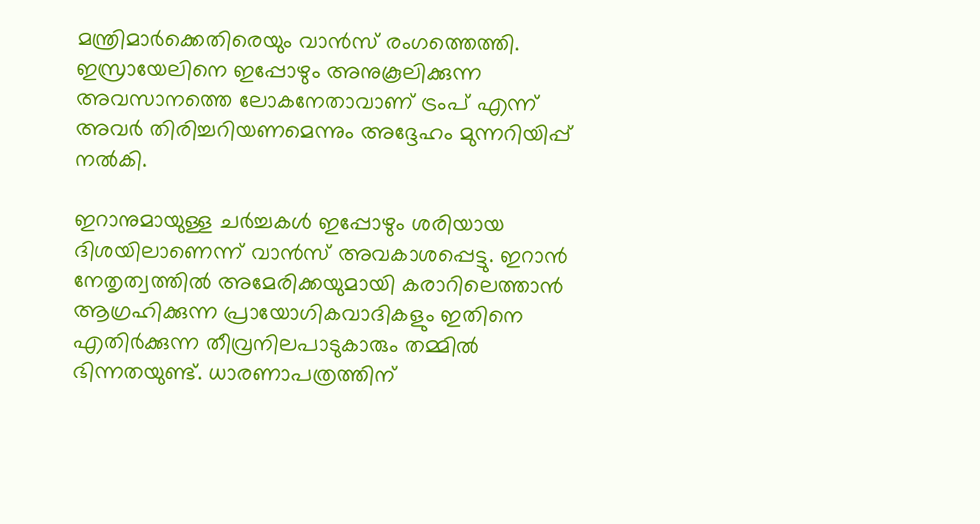മന്ത്രിമാർക്കെതിരെയും വാൻസ് രംഗത്തെത്തി. ഇസ്രായേലിനെ ഇപ്പോഴും അനുകൂലിക്കുന്ന അവസാനത്തെ ലോകനേതാവാണ് ട്രംപ് എന്ന് അവർ തിരിച്ചറിയണമെന്നും അദ്ദേഹം മുന്നറിയിപ്പ് നൽകി.

ഇറാനുമായുള്ള ചർച്ചകൾ ഇപ്പോഴും ശരിയായ ദിശയിലാണെന്ന് വാൻസ് അവകാശപ്പെട്ടു. ഇറാൻ നേതൃത്വത്തിൽ അമേരിക്കയുമായി കരാറിലെത്താൻ ആഗ്രഹിക്കുന്ന പ്രായോഗികവാദികളും ഇതിനെ എതിർക്കുന്ന തീവ്രനിലപാടുകാരും തമ്മിൽ ഭിന്നതയുണ്ട്. ധാരണാപത്രത്തിന്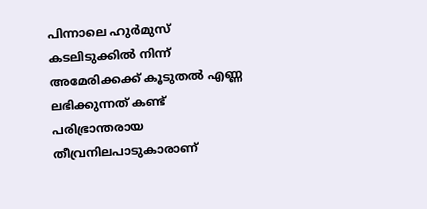പിന്നാലെ ഹുർമുസ് കടലിടുക്കിൽ നിന്ന് അമേരിക്കക്ക് കൂടുതൽ എണ്ണ ലഭിക്കുന്നത് കണ്ട് പരിഭ്രാന്തരായ തീവ്രനിലപാടുകാരാണ്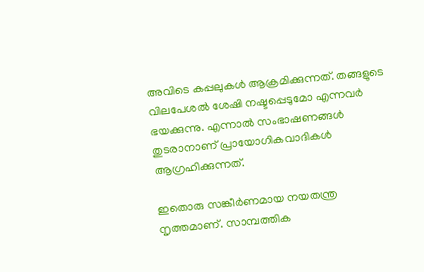അവിടെ കപ്പലുകൾ ആക്രമിക്കുന്നത്. തങ്ങളുടെ വിലപേശൽ ശേഷി നഷ്ടപ്പെടുമോ എന്നവർ ഭയക്കുന്നു. എന്നാൽ സംഭാഷണങ്ങൾ തുടരാനാണ് പ്രായോഗികവാദികൾ ആഗ്രഹിക്കുന്നത്.

ഇതൊരു സങ്കീർണമായ നയതന്ത്ര നൃത്തമാണ്. സാമ്പത്തിക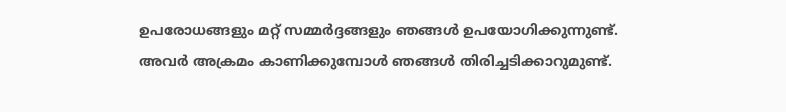ഉപരോധങ്ങളും മറ്റ് സമ്മർദ്ദങ്ങളും ഞങ്ങൾ ഉപയോഗിക്കുന്നുണ്ട്. അവർ അക്രമം കാണിക്കുമ്പോൾ ഞങ്ങൾ തിരിച്ചടിക്കാറുമുണ്ട്.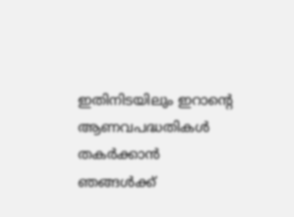ഇതിനിടയിലും ഇറാന്റെ ആണവപദ്ധതികൾ തകർക്കാൻ ഞങ്ങൾക്ക്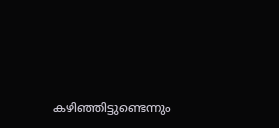കഴിഞ്ഞിട്ടുണ്ടെന്നും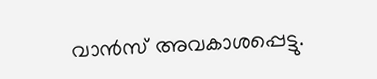വാൻസ് അവകാശപ്പെട്ടു.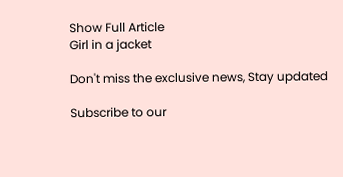Show Full Article
Girl in a jacket

Don't miss the exclusive news, Stay updated

Subscribe to our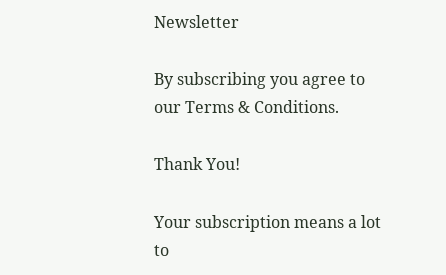Newsletter

By subscribing you agree to our Terms & Conditions.

Thank You!

Your subscription means a lot to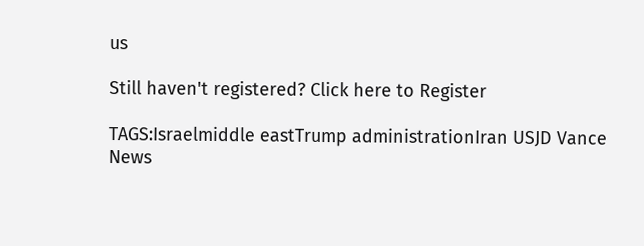us

Still haven't registered? Click here to Register

TAGS:Israelmiddle eastTrump administrationIran USJD Vance
News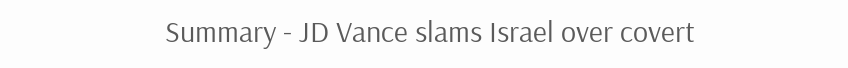Summary - JD Vance slams Israel over covert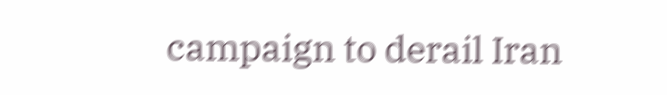campaign to derail Iran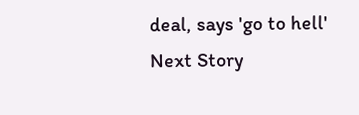deal, says 'go to hell'
Next Story